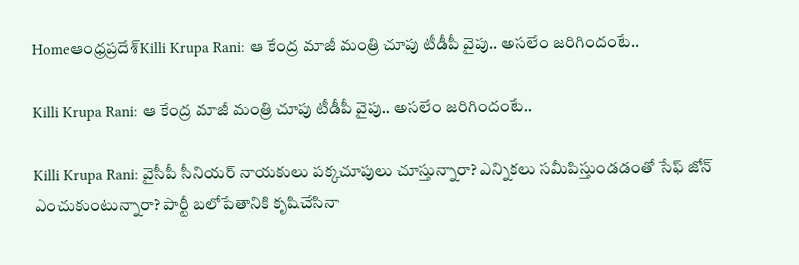Homeఆంధ్రప్రదేశ్‌Killi Krupa Rani: ఆ కేంద్ర మాజీ మంత్రి చూపు టీడీపీ వైపు.. అసలేం జరిగిందంటే..

Killi Krupa Rani: ఆ కేంద్ర మాజీ మంత్రి చూపు టీడీపీ వైపు.. అసలేం జరిగిందంటే..

Killi Krupa Rani: వైసీపీ సీనియర్ నాయకులు పక్కచూపులు చూస్తున్నారా? ఎన్నికలు సమీపిస్తుండడంతో సేఫ్ జోన్ ఎంచుకుంటున్నారా? పార్టీ బలోపేతానికి కృషిచేసినా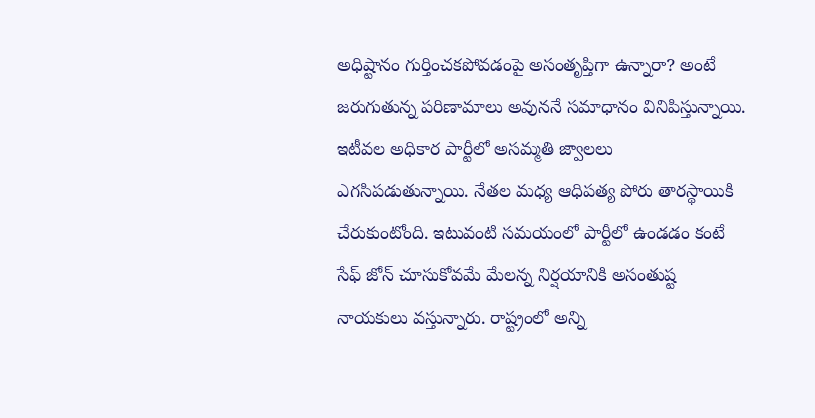అధిష్టానం గుర్తించకపోవడంపై అసంతృప్తిగా ఉన్నారా? అంటే జరుగుతున్న పరిణామాలు అవుననే సమాధానం వినిపిస్తున్నాయి. ఇటీవల అధికార పార్టీలో అసమ్మతి జ్వాలలు ఎగసిపడుతున్నాయి. నేతల మధ్య ఆధిపత్య పోరు తారస్థాయికి చేరుకుంటోంది. ఇటువంటి సమయంలో పార్టీలో ఉండడం కంటే సేఫ్ జోన్ చూసుకోవమే మేలన్న నిర్షయానికి అసంతుష్ట నాయకులు వస్తున్నారు. రాష్ట్రంలో అన్ని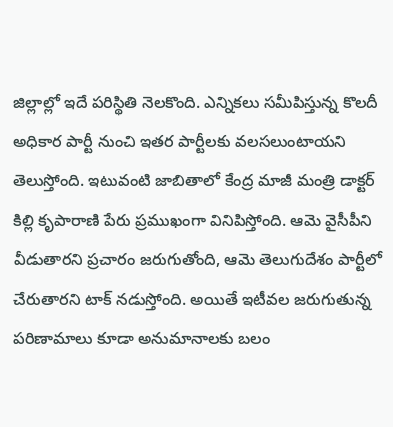జిల్లాల్లో ఇదే పరిస్థితి నెలకొంది. ఎన్నికలు సమీపిస్తున్న కొలదీ అధికార పార్టీ నుంచి ఇతర పార్టీలకు వలసలుంటాయని తెలుస్తోంది. ఇటువంటి జాబితాలో కేంద్ర మాజీ మంత్రి డాక్టర్ కిల్లి కృపారాణి పేరు ప్రముఖంగా వినిపిస్తోంది. ఆమె వైసీపీని వీడుతారని ప్రచారం జరుగుతోంది, ఆమె తెలుగుదేశం పార్టీలో చేరుతారని టాక్ నడుస్తోంది. అయితే ఇటీవల జరుగుతున్న పరిణామాలు కూడా అనుమానాలకు బలం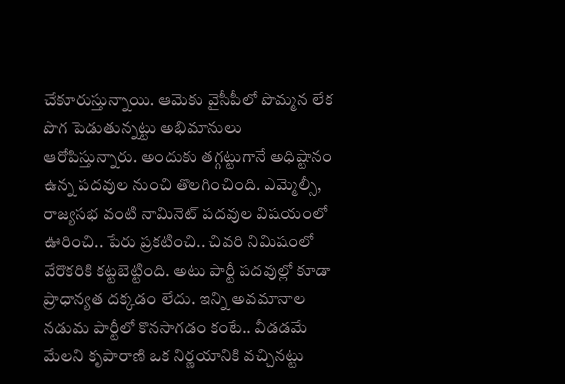చేకూరుస్తున్నాయి. ఆమెకు వైసీపీలో పొమ్మన లేక పొగ పెడుతున్నట్టు అభిమానులు ఆరోపిస్తున్నారు. అందుకు తగ్గట్టుగానే అధిష్టానం ఉన్న పదవుల నుంచి తొలగించింది. ఎమ్మెల్సీ, రాజ్యసభ వంటి నామినెట్ పదవుల విషయంలో ఊరించి.. పేరు ప్రకటించి.. చివరి నిమిషంలో వేరొకరికి కట్టబెట్టింది. అటు పార్టీ పదవుల్లో కూడా ప్రాధాన్యత దక్కడం లేదు. ఇన్ని అవమానాల నడుమ పార్టీలో కొనసాగడం కంటే.. వీడడమే మేలని కృపారాణి ఒక నిర్ణయానికి వచ్చినట్టు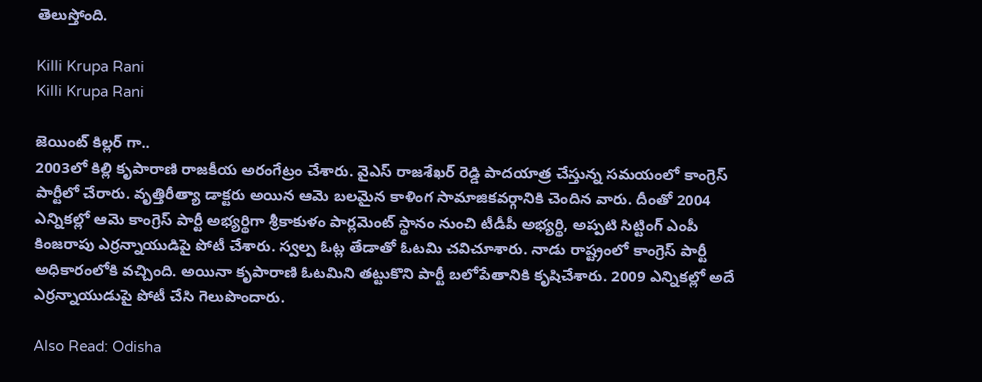తెలుస్తోంది.

Killi Krupa Rani
Killi Krupa Rani

జెయింట్ కిల్లర్ గా..
2003లో కిల్లి కృపారాణి రాజకీయ అరంగేట్రం చేశారు. వైఎస్ రాజశేఖర్ రెడ్డి పాదయాత్ర చేస్తున్న సమయంలో కాంగ్రెస్ పార్టీలో చేరారు. వృత్తిరీత్యా డాక్టరు అయిన ఆమె బలమైన కాళింగ సామాజికవర్గానికి చెందిన వారు. దీంతో 2004 ఎన్నికల్లో ఆమె కాంగ్రెస్ పార్టీ అభ్యర్థిగా శ్రీకాకుళం పార్లమెంట్ స్థానం నుంచి టీడీపీ అభ్యర్థి, అప్పటి సిట్టింగ్ ఎంపీ కింజరాపు ఎర్రన్నాయుడిపై పోటీ చేశారు. స్వల్ప ఓట్ల తేడాతో ఓటమి చవిచూశారు. నాడు రాష్ట్రంలో కాంగ్రెస్ పార్టీ అధికారంలోకి వచ్చింది. అయినా కృపారాణి ఓటమిని తట్టుకొని పార్టీ బలోపేతానికి కృషిచేశారు. 2009 ఎన్నికల్లో అదే ఎర్రన్నాయుడుపై పోటీ చేసి గెలుపొందారు.

Also Read: Odisha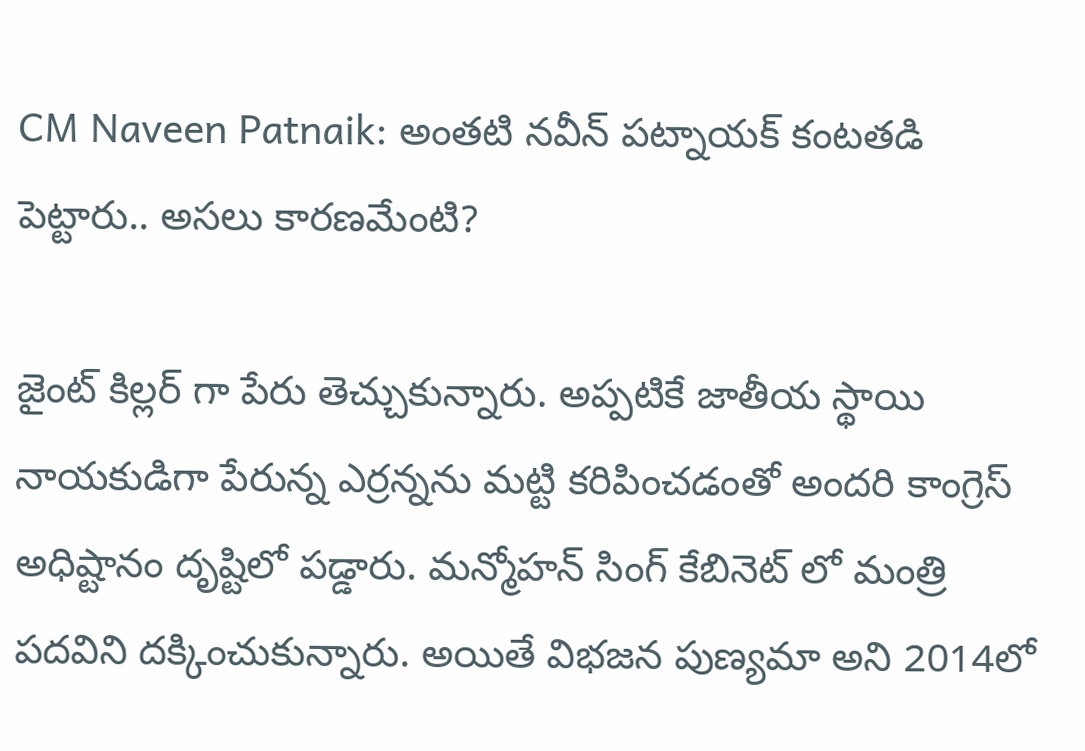CM Naveen Patnaik: అంతటి నవీన్ పట్నాయక్ కంటతడి పెట్టారు.. అసలు కారణమేంటి?

జైంట్ కిల్లర్ గా పేరు తెచ్చుకున్నారు. అప్పటికే జాతీయ స్థాయి నాయకుడిగా పేరున్న ఎర్రన్నను మట్టి కరిపించడంతో అందరి కాంగ్రెస్ అధిష్టానం దృష్టిలో పడ్డారు. మన్మోహన్ సింగ్ కేబినెట్ లో మంత్రి పదవిని దక్కించుకున్నారు. అయితే విభజన పుణ్యమా అని 2014లో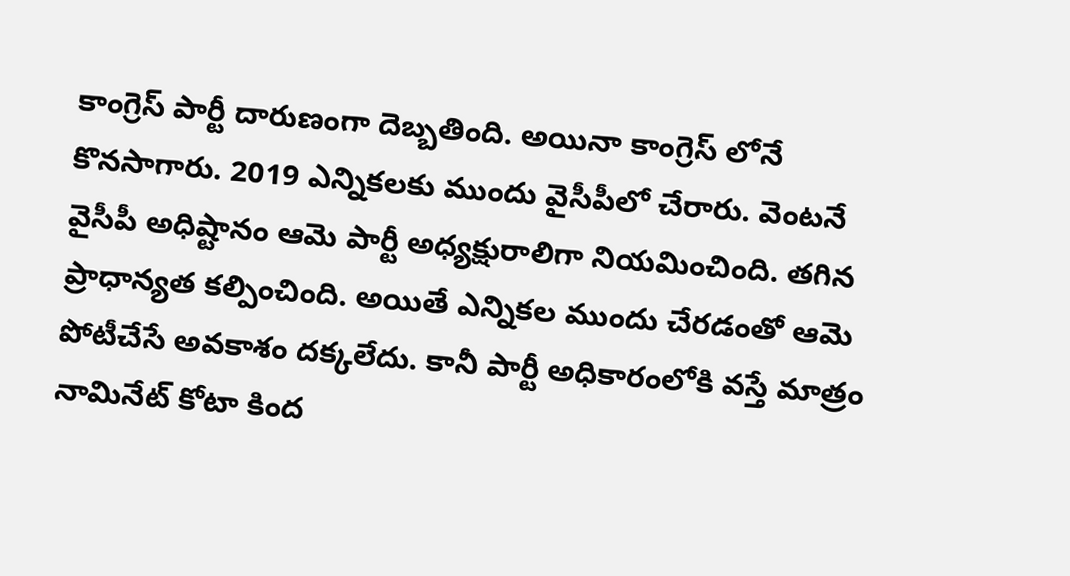కాంగ్రెస్ పార్టీ దారుణంగా దెబ్బతింది. అయినా కాంగ్రెస్ లోనే కొనసాగారు. 2019 ఎన్నికలకు ముందు వైసీపీలో చేరారు. వెంటనే వైసీపీ అధిష్టానం ఆమె పార్టీ అధ్యక్షురాలిగా నియమించింది. తగిన ప్రాధాన్యత కల్పించింది. అయితే ఎన్నికల ముందు చేరడంతో ఆమె పోటీచేసే అవకాశం దక్కలేదు. కానీ పార్టీ అధికారంలోకి వస్తే మాత్రం నామినేట్ కోటా కింద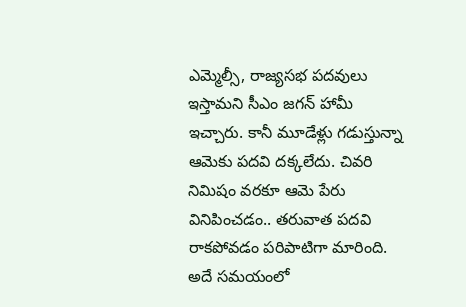ఎమ్మెల్సీ, రాజ్యసభ పదవులు ఇస్తామని సీఎం జగన్ హామీ ఇచ్చారు. కానీ మూడేళ్లు గడుస్తున్నా ఆమెకు పదవి దక్కలేదు. చివరి నిమిషం వరకూ ఆమె పేరు వినిపించడం.. తరువాత పదవి రాకపోవడం పరిపాటిగా మారింది. అదే సమయంలో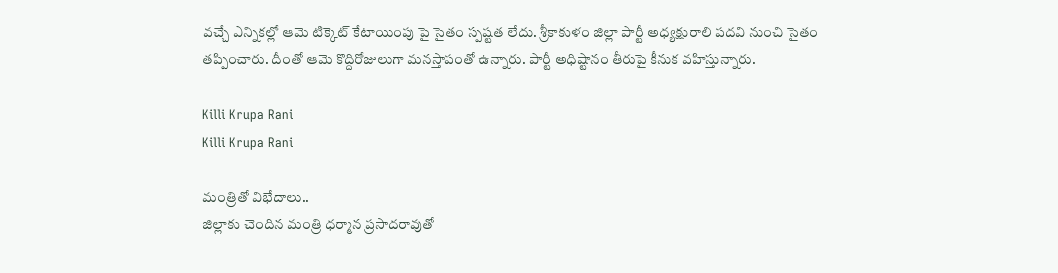వచ్చే ఎన్నికల్లో ఆమె టిక్కెట్ కేటాయింపు పై సైతం స్పష్టత లేదు. శ్రీకాకుళం జిల్లా పార్టీ అధ్యక్షురాలి పదవి నుంచి సైతం తప్పించారు. దీంతో ఆమె కొద్దిరోజులుగా మనస్తాపంతో ఉన్నారు. పార్టీ అధిష్టానం తీరుపై కీనుక వహిస్తున్నారు.

Killi Krupa Rani
Killi Krupa Rani

మంత్రితో విభేదాలు..
జిల్లాకు చెందిన మంత్రి ధర్మాన ప్రసాదరావుతో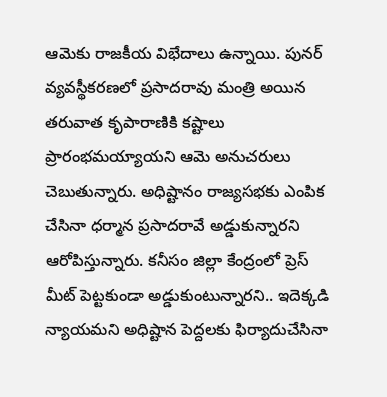ఆమెకు రాజకీయ విభేదాలు ఉన్నాయి. పునర్ వ్యవస్థీకరణలో ప్రసాదరావు మంత్రి అయిన తరువాత కృపారాణికి కష్టాలు ప్రారంభమయ్యాయని ఆమె అనుచరులు చెబుతున్నారు. అధిష్టానం రాజ్యసభకు ఎంపిక చేసినా ధర్మాన ప్రసాదరావే అడ్డుకున్నారని ఆరోపిస్తున్నారు. కనీసం జిల్లా కేంద్రంలో ప్రెస్ మీట్ పెట్టకుండా అడ్డుకుంటున్నారని.. ఇదెక్కడి న్యాయమని అధిష్టాన పెద్దలకు ఫిర్యాదుచేసినా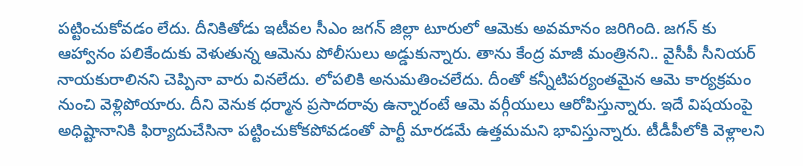పట్టించుకోవడం లేదు. దీనికితోడు ఇటీవల సీఎం జగన్ జిల్లా టూరులో ఆమెకు అవమానం జరిగింది. జగన్ కు ఆహ్వానం పలికేందుకు వెళుతున్న ఆమెను పోలీసులు అడ్డుకున్నారు. తాను కేంద్ర మాజీ మంత్రినని.. వైసీపీ సీనియర్ నాయకురాలినని చెప్పినా వారు వినలేదు. లోపలికి అనుమతించలేదు. దీంతో కన్నీటిపర్యంతమైన ఆమె కార్యక్రమం నుంచి వెళ్లిపోయారు. దీని వెనుక ధర్మాన ప్రసాదరావు ఉన్నారంటే ఆమె వర్గీయులు ఆరోపిస్తున్నారు. ఇదే విషయంపై అధిష్టానానికి ఫిర్యాదుచేసినా పట్టించుకోకపోవడంతో పార్టీ మారడమే ఉత్తమమని భావిస్తున్నారు. టీడీపీలోకి వెళ్లాలని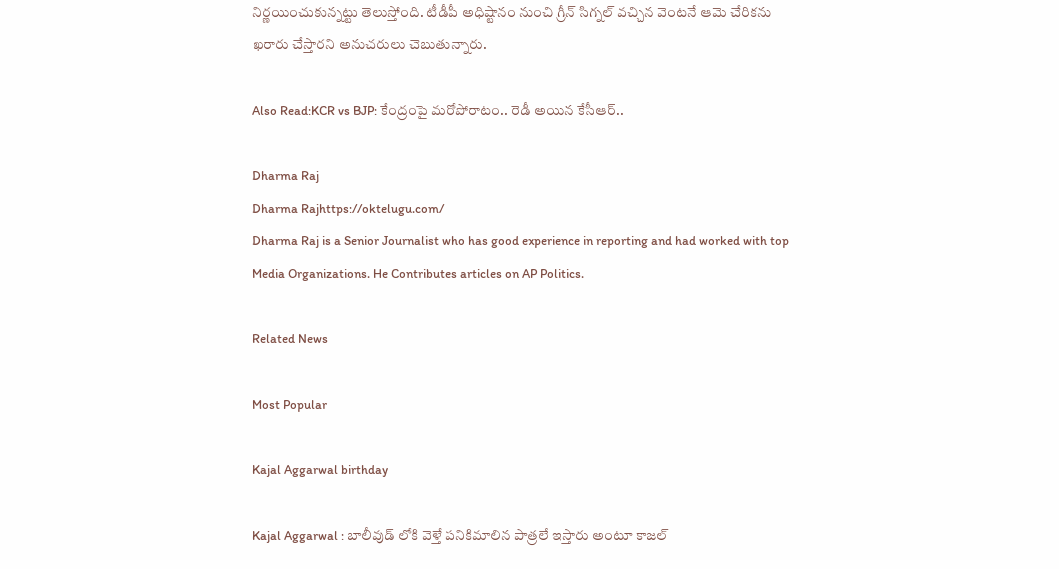నిర్ణయించుకున్నట్టు తెలుస్తోంది. టీడీపీ అధిష్టానం నుంచి గ్రీన్ సిగ్నల్ వచ్చిన వెంటనే ఆమె చేరికను ఖరారు చేస్తారని అనుచరులు చెబుతున్నారు.

Also Read:KCR vs BJP: కేంద్రంపై మరోపోరాటం.. రెడీ అయిన కేసీఆర్..

Dharma Raj
Dharma Rajhttps://oktelugu.com/
Dharma Raj is a Senior Journalist who has good experience in reporting and had worked with top Media Organizations. He Contributes articles on AP Politics.

Related News

Most Popular

Kajal Aggarwal birthday

Kajal Aggarwal : బాలీవుడ్ లోకి వెళ్తే పనికిమాలిన పాత్రలే ఇస్తారు అంటూ కాజల్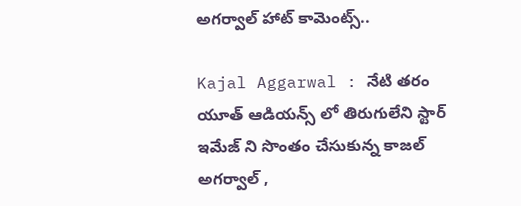అగర్వాల్ హాట్ కామెంట్స్..

Kajal Aggarwal : నేటి తరం యూత్ ఆడియన్స్ లో తిరుగులేని స్టార్ ఇమేజ్ ని సొంతం చేసుకున్న కాజల్ అగర్వాల్ ,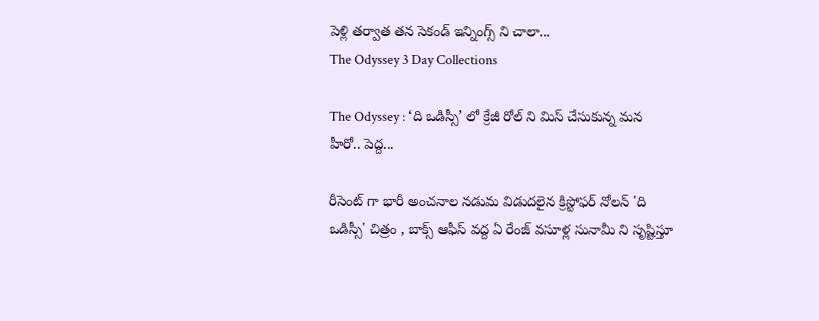పెళ్లి తర్వాత తన సెకండ్ ఇన్నింగ్స్ ని చాలా...
The Odyssey 3 Day Collections

The Odyssey : ‘ది ఒడిస్సీ’ లో క్రేజీ రోల్ ని మిస్ చేసుకున్న మన హీరో.. పెద్ద...

రీసెంట్ గా భారీ అంచనాల నడుమ విడుదలైన క్రిస్టోఫర్ నోలన్ 'ది ఒడిస్సీ' చిత్రం , బాక్స్ ఆఫీస్ వద్ద ఏ రేంజ్ వసూళ్ల సునామీ ని సృష్టిస్తూ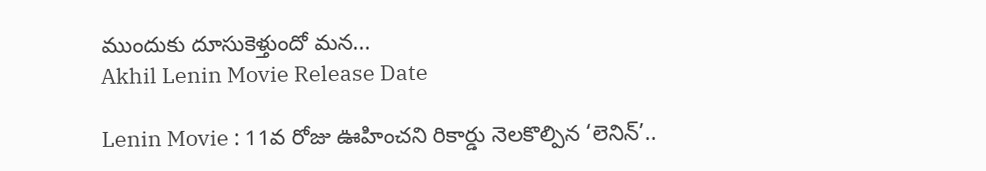ముందుకు దూసుకెళ్తుందో మన...
Akhil Lenin Movie Release Date

Lenin Movie : 11వ రోజు ఊహించని రికార్డు నెలకొల్పిన ‘లెనిన్’..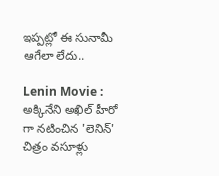ఇప్పట్లో ఈ సునామీ ఆగేలా లేదు..

Lenin Movie : అక్కినేని అఖిల్ హీరో గా నటించిన 'లెనిన్' చిత్రం వసూళ్లు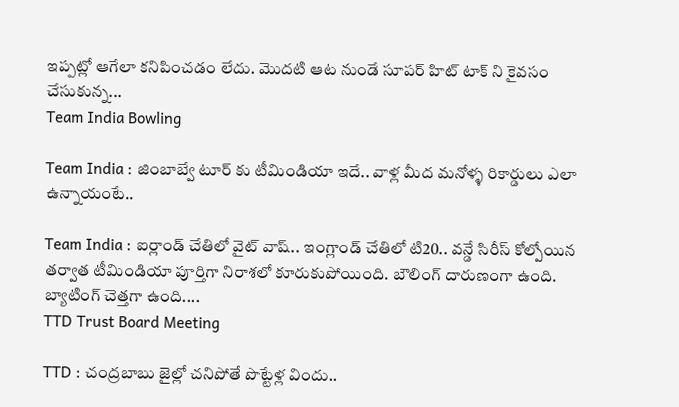ఇప్పట్లో ఆగేలా కనిపించడం లేదు. మొదటి ఆట నుండే సూపర్ హిట్ టాక్ ని కైవసం చేసుకున్న...
Team India Bowling

Team India : జింబాబ్వే టూర్ కు టీమిండియా ఇదే.. వాళ్ల మీద మనోళ్ళ రికార్డులు ఎలా ఉన్నాయంటే..

Team India : ఐర్లాండ్ చేతిలో వైట్ వాష్.. ఇంగ్లాండ్ చేతిలో టి20.. వన్డే సిరీస్ కోల్పోయిన తర్వాత టీమిండియా పూర్తిగా నిరాశలో కూరుకుపోయింది. బౌలింగ్ దారుణంగా ఉంది. బ్యాటింగ్ చెత్తగా ఉంది....
TTD Trust Board Meeting

TTD : చంద్రబాబు జైల్లో చనిపోతే పొట్టేళ్ల విందు..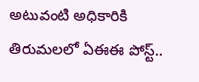అటువంటి అధికారికి తిరుమలలో ఏఈఈ పోస్ట్..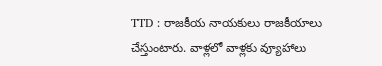TTD : రాజకీయ నాయకులు రాజకీయాలు చేస్తుంటారు. వాళ్లలో వాళ్లకు వ్యూహాలు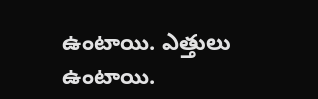ఉంటాయి. ఎత్తులు ఉంటాయి.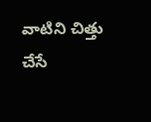వాటిని చిత్తు చేసే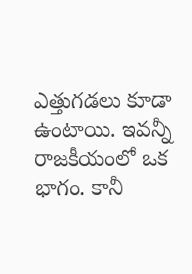ఎత్తుగడలు కూడా ఉంటాయి. ఇవన్నీ రాజకీయంలో ఒక భాగం. కానీ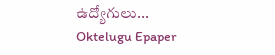ఉద్యోగులు...
Oktelugu Epaper